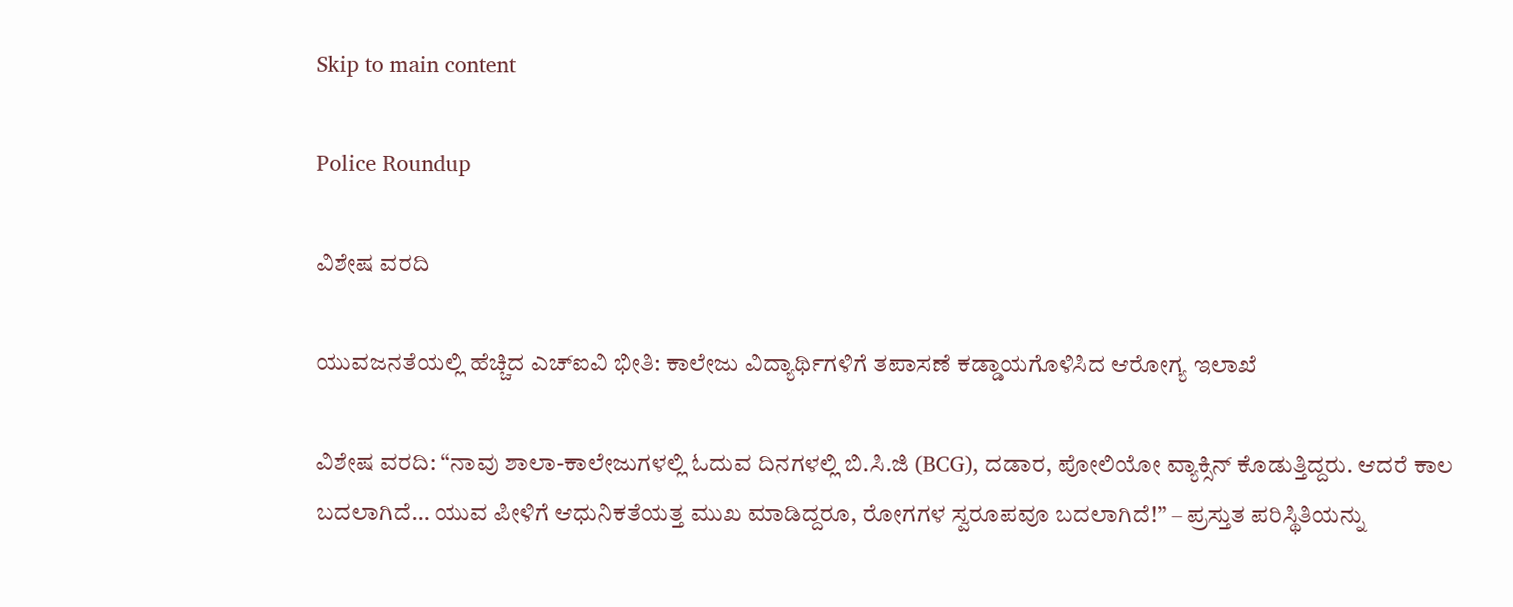Skip to main content

Police Roundup

ವಿಶೇಷ ವರದಿ

ಯುವಜನತೆಯಲ್ಲಿ ಹೆಚ್ಚಿದ ಎಚ್‌ಐವಿ ಭೀತಿ: ಕಾಲೇಜು ವಿದ್ಯಾರ್ಥಿಗಳಿಗೆ ತಪಾಸಣೆ ಕಡ್ಡಾಯಗೊಳಿಸಿದ ಆರೋಗ್ಯ ಇಲಾಖೆ

ವಿಶೇಷ ವರದಿ: “ನಾವು ಶಾಲಾ-ಕಾಲೇಜುಗಳಲ್ಲಿ ಓದುವ ದಿನಗಳಲ್ಲಿ ಬಿ.ಸಿ.ಜಿ (BCG), ದಡಾರ, ಪೋಲಿಯೋ ವ್ಯಾಕ್ಸಿನ್ ಕೊಡುತ್ತಿದ್ದರು. ಆದರೆ ಕಾಲ ಬದಲಾಗಿದೆ… ಯುವ ಪೀಳಿಗೆ ಆಧುನಿಕತೆಯತ್ತ ಮುಖ ಮಾಡಿದ್ದರೂ, ರೋಗಗಳ ಸ್ವರೂಪವೂ ಬದಲಾಗಿದೆ!” – ಪ್ರಸ್ತುತ ಪರಿಸ್ಥಿತಿಯನ್ನು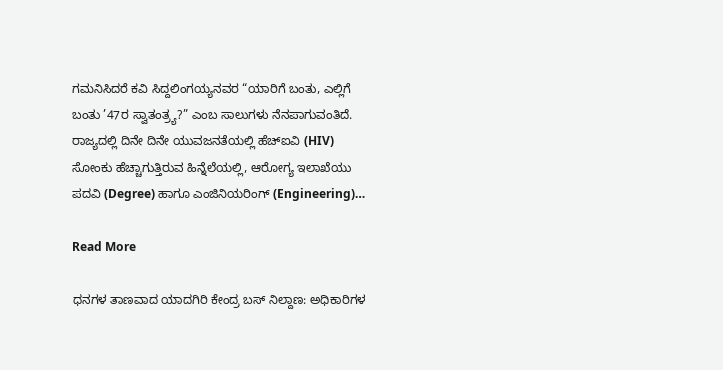ಗಮನಿಸಿದರೆ ಕವಿ ಸಿದ್ದಲಿಂಗಯ್ಯನವರ “ಯಾರಿಗೆ ಬಂತು, ಎಲ್ಲಿಗೆ ಬಂತು ’47ರ ಸ್ವಾತಂತ್ರ್ಯ?” ಎಂಬ ಸಾಲುಗಳು ನೆನಪಾಗುವಂತಿದೆ.   ರಾಜ್ಯದಲ್ಲಿ ದಿನೇ ದಿನೇ ಯುವಜನತೆಯಲ್ಲಿ ಹೆಚ್‌ಐವಿ (HIV) ಸೋಂಕು ಹೆಚ್ಚಾಗುತ್ತಿರುವ ಹಿನ್ನೆಲೆಯಲ್ಲಿ, ಆರೋಗ್ಯ ಇಲಾಖೆಯು ಪದವಿ (Degree) ಹಾಗೂ ಎಂಜಿನಿಯರಿಂಗ್ (Engineering)…

Read More

ಧನಗಳ ತಾಣವಾದ ಯಾದಗಿರಿ ಕೇಂದ್ರ ಬಸ್ ನಿಲ್ದಾಣ: ಅಧಿಕಾರಿಗಳ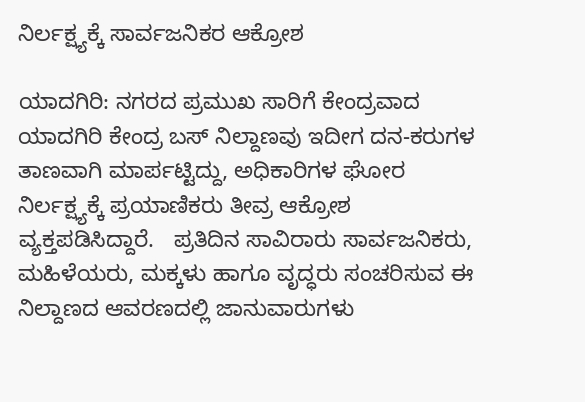ನಿರ್ಲಕ್ಷ್ಯಕ್ಕೆ ಸಾರ್ವಜನಿಕರ ಆಕ್ರೋಶ

ಯಾದಗಿರಿ: ನಗರದ ಪ್ರಮುಖ ಸಾರಿಗೆ ಕೇಂದ್ರವಾದ ಯಾದಗಿರಿ ಕೇಂದ್ರ ಬಸ್ ನಿಲ್ದಾಣವು ಇದೀಗ ದನ-ಕರುಗಳ ತಾಣವಾಗಿ ಮಾರ್ಪಟ್ಟಿದ್ದು, ಅಧಿಕಾರಿಗಳ ಘೋರ ನಿರ್ಲಕ್ಷ್ಯಕ್ಕೆ ಪ್ರಯಾಣಿಕರು ತೀವ್ರ ಆಕ್ರೋಶ ವ್ಯಕ್ತಪಡಿಸಿದ್ದಾರೆ.   ಪ್ರತಿದಿನ ಸಾವಿರಾರು ಸಾರ್ವಜನಿಕರು, ಮಹಿಳೆಯರು, ಮಕ್ಕಳು ಹಾಗೂ ವೃದ್ಧರು ಸಂಚರಿಸುವ ಈ ನಿಲ್ದಾಣದ ಆವರಣದಲ್ಲಿ ಜಾನುವಾರುಗಳು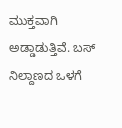ಮುಕ್ತವಾಗಿ ಅಡ್ಡಾಡುತ್ತಿವೆ. ಬಸ್ ನಿಲ್ದಾಣದ ಒಳಗೆ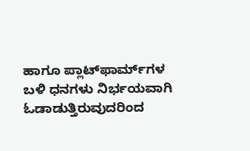ಹಾಗೂ ಪ್ಲಾಟ್‌ಫಾರ್ಮ್‌ಗಳ ಬಳಿ ಧನಗಳು ನಿರ್ಭಯವಾಗಿ ಓಡಾಡುತ್ತಿರುವುದರಿಂದ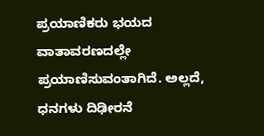ಪ್ರಯಾಣಿಕರು ಭಯದ ವಾತಾವರಣದಲ್ಲೇ ಪ್ರಯಾಣಿಸುವಂತಾಗಿದೆ. ಅಲ್ಲದೆ, ಧನಗಳು ದಿಢೀರನೆ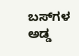ಬಸ್‌ಗಳ ಅಡ್ಡ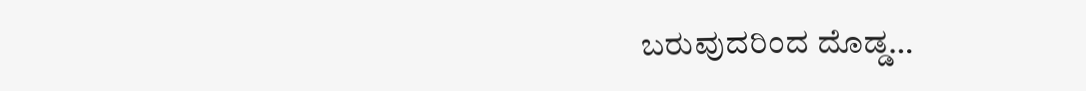ಬರುವುದರಿಂದ ದೊಡ್ಡ…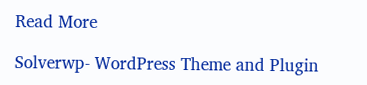Read More

Solverwp- WordPress Theme and Plugin